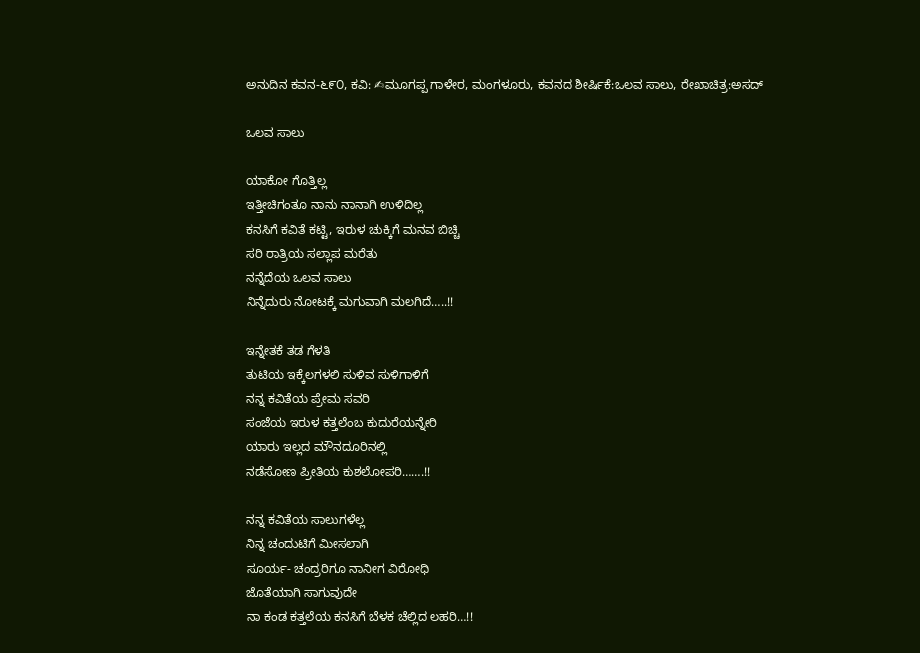ಅನುದಿನ ಕವನ-೬೯೦, ಕವಿ: ✍ಮೂಗಪ್ಪ ಗಾಳೇರ, ಮಂಗಳೂರು, ಕವನದ ಶೀರ್ಷಿಕೆ:ಒಲವ ಸಾಲು, ರೇಖಾಚಿತ್ರ:ಅಸದ್

ಒಲವ ಸಾಲು

ಯಾಕೋ ಗೊತ್ತಿಲ್ಲ
ಇತ್ತೀಚಿಗಂತೂ ನಾನು ನಾನಾಗಿ ಉಳಿದಿಲ್ಲ
ಕನಸಿಗೆ ಕವಿತೆ ಕಟ್ಟಿ, ಇರುಳ ಚುಕ್ಕಿಗೆ ಮನವ ಬಿಚ್ಚಿ
ಸರಿ ರಾತ್ರಿಯ ಸಲ್ಲಾಪ ಮರೆತು
ನನ್ನೆದೆಯ ಒಲವ ಸಾಲು
ನಿನ್ನೆದುರು ನೋಟಕ್ಕೆ ಮಗುವಾಗಿ ಮಲಗಿದೆ…..!!

ಇನ್ನೇತಕೆ ತಡ ಗೆಳತಿ
ತುಟಿಯ ಇಕ್ಕೆಲಗಳಲಿ ಸುಳಿವ ಸುಳಿಗಾಳಿಗೆ
ನನ್ನ ಕವಿತೆಯ ಪ್ರೇಮ ಸವರಿ
ಸಂಜೆಯ ಇರುಳ ಕತ್ತಲೆಂಬ ಕುದುರೆಯನ್ನೇರಿ
ಯಾರು ಇಲ್ಲದ ಮೌನದೂರಿನಲ್ಲಿ
ನಡೆಸೋಣ ಪ್ರೀತಿಯ ಕುಶಲೋಪರಿ…….!!

ನನ್ನ ಕವಿತೆಯ ಸಾಲುಗಳೆಲ್ಲ
ನಿನ್ನ ಚಂದುಟಿಗೆ ಮೀಸಲಾಗಿ
ಸೂರ್ಯ- ಚಂದ್ರರಿಗೂ ನಾನೀಗ ವಿರೋಧಿ
ಜೊತೆಯಾಗಿ ಸಾಗುವುದೇ
ನಾ ಕಂಡ ಕತ್ತಲೆಯ ಕನಸಿಗೆ ಬೆಳಕ ಚೆಲ್ಲಿದ ಲಹರಿ…!!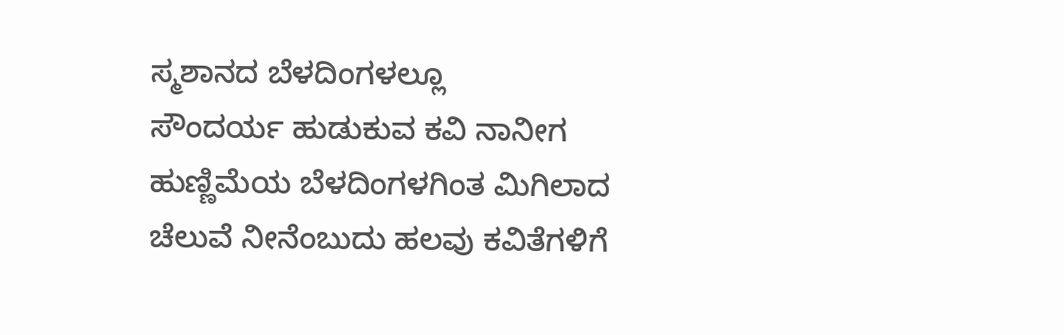ಸ್ಮಶಾನದ ಬೆಳದಿಂಗಳಲ್ಲೂ
ಸೌಂದರ್ಯ ಹುಡುಕುವ ಕವಿ ನಾನೀಗ
ಹುಣ್ಣಿಮೆಯ ಬೆಳದಿಂಗಳಗಿಂತ ಮಿಗಿಲಾದ
ಚೆಲುವೆ ನೀನೆಂಬುದು ಹಲವು ಕವಿತೆಗಳಿಗೆ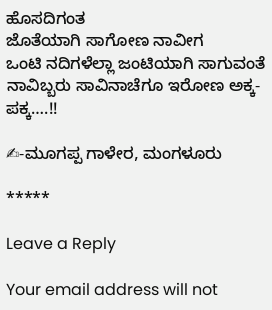ಹೊಸದಿಗಂತ
ಜೊತೆಯಾಗಿ ಸಾಗೋಣ ನಾವೀಗ
ಒಂಟಿ ನದಿಗಳೆಲ್ಲಾ ಜಂಟಿಯಾಗಿ ಸಾಗುವಂತೆ
ನಾವಿಬ್ಬರು ಸಾವಿನಾಚೆಗೂ ಇರೋಣ ಅಕ್ಕ-ಪಕ್ಕ….!!

✍-ಮೂಗಪ್ಪ ಗಾಳೇರ, ಮಂಗಳೂರು

*****

Leave a Reply

Your email address will not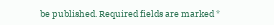be published. Required fields are marked *